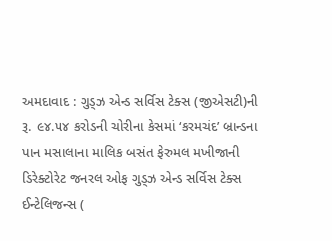અમદાવાદ : ગુડ્ઝ એન્ડ સર્વિસ ટેક્સ (જીએસટી)ની રૂ. ૯૪.૫૪ કરોડની ચોરીના કેસમાં ‘કરમચંદ’ બ્રાન્ડના પાન મસાલાના માલિક બસંત ફેરુમલ મખીજાની ડિરેક્ટોરેટ જનરલ ઓફ ગુડ્ઝ એન્ડ સર્વિસ ટેક્સ ઈન્ટેલિજન્સ (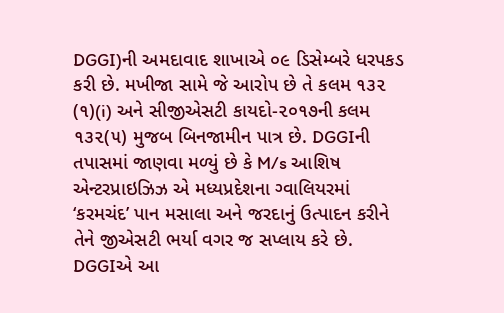DGGI)ની અમદાવાદ શાખાએ ૦૯ ડિસેમ્બરે ધરપકડ કરી છે. મખીજા સામે જે આરોપ છે તે કલમ ૧૩૨ (૧)(i) અને સીજીએસટી કાયદો-૨૦૧૭ની કલમ ૧૩૨(૫) મુજબ બિનજામીન પાત્ર છે. DGGIની તપાસમાં જાણવા મળ્યું છે કે M/s આશિષ એન્ટરપ્રાઇઝિઝ એ મધ્યપ્રદેશના ગ્વાલિયરમાં ‘કરમચંદ’ પાન મસાલા અને જરદાનું ઉત્પાદન કરીને તેને જીએસટી ભર્યા વગર જ સપ્લાય કરે છે. DGGIએ આ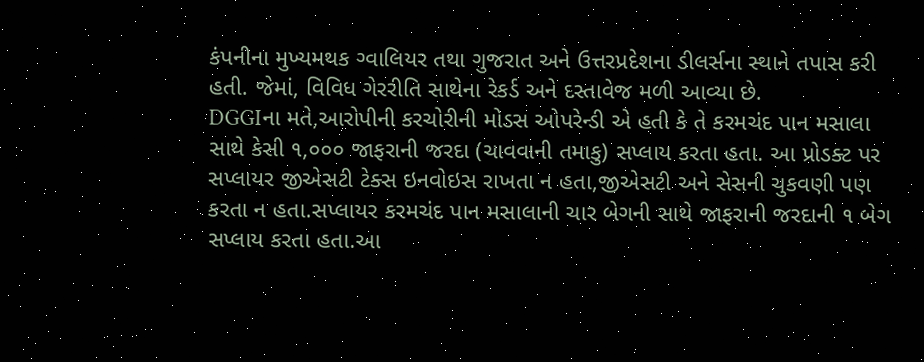કંપનીના મુખ્યમથક ગ્વાલિયર તથા ગુજરાત અને ઉત્તરપ્રદેશના ડીલર્સના સ્થાને તપાસ કરી હતી. જેમાં, વિવિધ ગેરરીતિ સાથેના રેકર્ડ અને દસ્તાવેજ મળી આવ્યા છે.
DGGIના મતે,આરોપીની કરચોરીની મોડસ ઓપરેન્ડી એ હતી કે તે કરમચંદ પાન મસાલા સાથે કેસી ૧,૦૦૦ જાફરાની જરદા (ચાવવાની તમાકુ) સપ્લાય કરતા હતા. આ પ્રોડક્ટ પર સપ્લાયર જીએસટી ટેક્સ ઇનવોઇસ રાખતા ન હતા,જીએસટી અને સેસની ચુકવણી પણ કરતા ન હતા.સપ્લાયર કરમચંદ પાન મસાલાની ચાર બેગની સાથે જાફરાની જરદાની ૧ બેગ સપ્લાય કરતા હતા.આ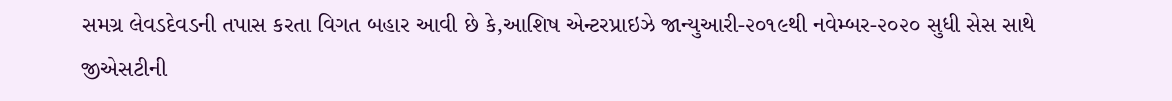સમગ્ર લેવડદેવડની તપાસ કરતા વિગત બહાર આવી છે કે,આશિષ એન્ટરપ્રાઇઝે જાન્યુઆરી-૨૦૧૯થી નવેમ્બર-૨૦૨૦ સુધી સેસ સાથે જીએસટીની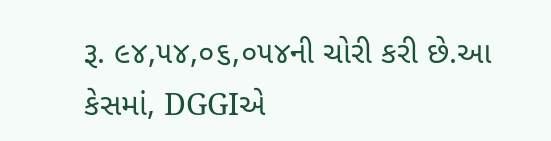રૂ. ૯૪,૫૪,૦૬,૦૫૪ની ચોરી કરી છે.આ કેસમાં, DGGIએ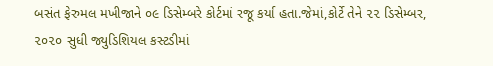બસંત ફેરુમલ મખીજાને ૦૯ ડિસેમ્બરે કોર્ટમાં રજૂ કર્યા હતા.જેમાં,કોર્ટે તેને ૨૨ ડિસેમ્બર, ૨૦૨૦ સુધી જ્યુડિશિયલ કસ્ટડીમાં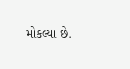મોકલ્યા છે.